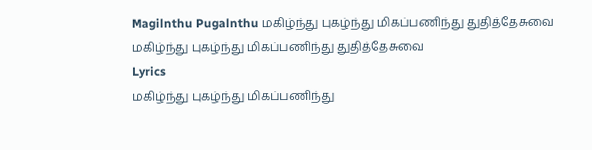Magilnthu Pugalnthu மகிழ்ந்து புகழ்ந்து மிகப்பணிந்து துதித்தேசுவை
மகிழ்ந்து புகழ்ந்து மிகப்பணிந்து துதித்தேசுவை
Lyrics
மகிழ்ந்து புகழ்ந்து மிகப்பணிந்து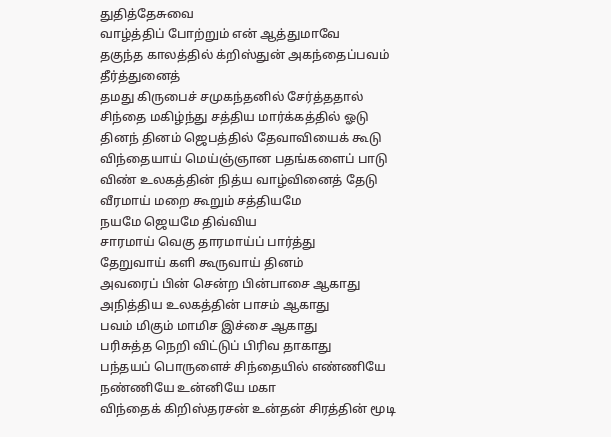துதித்தேசுவை
வாழ்த்திப் போற்றும் என் ஆத்துமாவே
தகுந்த காலத்தில் க்றிஸ்துன் அகந்தைப்பவம் தீர்த்துனைத்
தமது கிருபைச் சமுகந்தனில் சேர்த்ததால்
சிந்தை மகிழ்ந்து சத்திய மார்க்கத்தில் ஓடு
தினந் தினம் ஜெபத்தில் தேவாவியைக் கூடு
விந்தையாய் மெய்ஞ்ஞான பதங்களைப் பாடு விண் உலகத்தின் நித்ய வாழ்வினைத் தேடு
வீரமாய் மறை கூறும் சத்தியமே
நயமே ஜெயமே திவ்விய
சாரமாய் வெகு தாரமாய்ப் பார்த்து
தேறுவாய் களி கூருவாய் தினம்
அவரைப் பின் சென்ற பின்பாசை ஆகாது
அநித்திய உலகத்தின் பாசம் ஆகாது
பவம் மிகும் மாமிச இச்சை ஆகாது
பரிசுத்த நெறி விட்டுப் பிரிவ தாகாது
பந்தயப் பொருளைச் சிந்தையில் எண்ணியே
நண்ணியே உன்னியே மகா
விந்தைக் கிறிஸ்தரசன் உன்தன் சிரத்தின் மூடி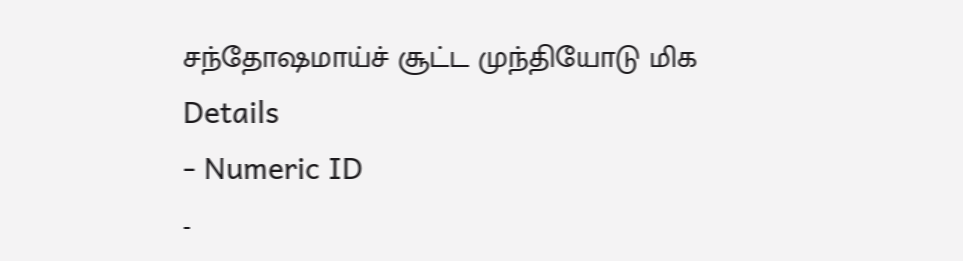சந்தோஷமாய்ச் சூட்ட முந்தியோடு மிக
Details
- Numeric ID
-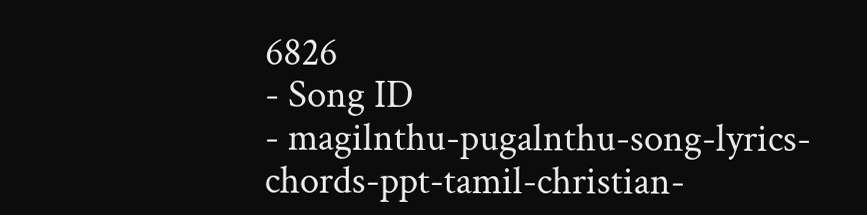6826
- Song ID
- magilnthu-pugalnthu-song-lyrics-chords-ppt-tamil-christian-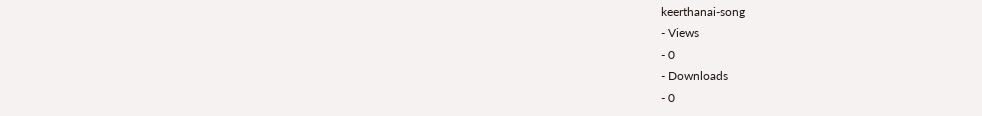keerthanai-song
- Views
- 0
- Downloads
- 0